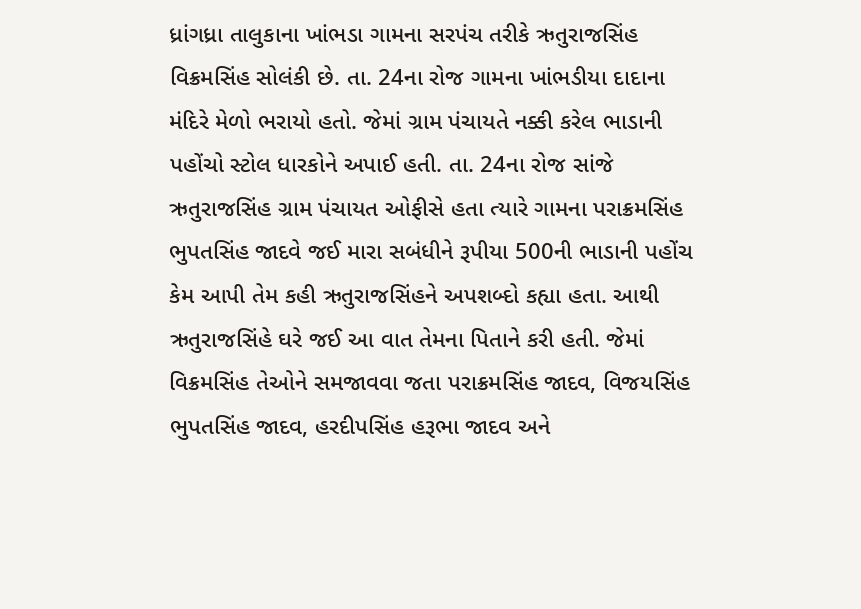ધ્રાંગધ્રા તાલુકાના ખાંભડા ગામના સરપંચ તરીકે ઋતુરાજસિંહ વિક્રમસિંહ સોલંકી છે. તા. 24ના રોજ ગામના ખાંભડીયા દાદાના મંદિરે મેળો ભરાયો હતો. જેમાં ગ્રામ પંચાયતે નક્કી કરેલ ભાડાની પહોંચો સ્ટોલ ધારકોને અપાઈ હતી. તા. 24ના રોજ સાંજે ઋતુરાજસિંહ ગ્રામ પંચાયત ઓફીસે હતા ત્યારે ગામના પરાક્રમસિંહ ભુપતસિંહ જાદવે જઈ મારા સબંધીને રૂપીયા 500ની ભાડાની પહોંચ કેમ આપી તેમ કહી ઋતુરાજસિંહને અપશબ્દો કહ્યા હતા. આથી ઋતુરાજસિંહે ઘરે જઈ આ વાત તેમના પિતાને કરી હતી. જેમાં વિક્રમસિંહ તેઓને સમજાવવા જતા પરાક્રમસિંહ જાદવ, વિજયસિંહ ભુપતસિંહ જાદવ, હરદીપસિંહ હરૂભા જાદવ અને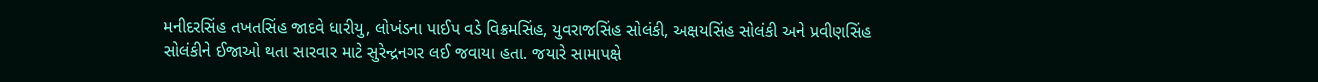મનીદરસિંહ તખતસિંહ જાદવે ધારીયુ, લોખંડના પાઈપ વડે વિક્રમસિંહ, યુવરાજસિંહ સોલંકી, અક્ષયસિંહ સોલંકી અને પ્રવીણસિંહ સોલંકીને ઈજાઓ થતા સારવાર માટે સુરેન્દ્રનગર લઈ જવાયા હતા. જયારે સામાપક્ષે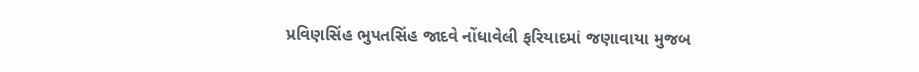પ્રવિણસિંહ ભુપતસિંહ જાદવે નોંધાવેલી ફરિયાદમાં જણાવાયા મુજબ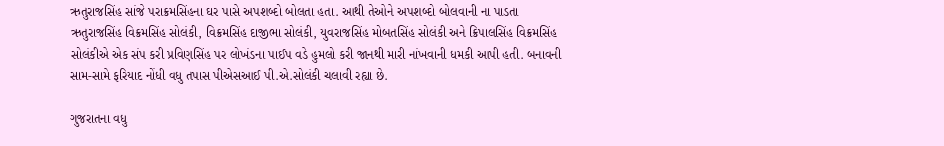ઋતુરાજસિંહ સાંજે પરાક્રમસિંહના ઘર પાસે અપશબ્દો બોલતા હતા. આથી તેઓને અપશબ્દો બોલવાની ના પાડતા ઋતુરાજસિંહ વિક્રમસિંહ સોલંકી, વિક્રમસિંહ દાજીભા સોલંકી, યુવરાજસિંહ મોબતસિંહ સોલંકી અને ક્રિપાલસિંહ વિક્રમસિંહ સોલંકીએ એક સંપ કરી પ્રવિણસિંહ પર લોખંડના પાઈપ વડે હુમલો કરી જાનથી મારી નાંખવાની ધમકી આપી હતી. બનાવની સામ-સામે ફરિયાદ નોંધી વધુ તપાસ પીએસઆઈ પી.એ.સોલંકી ચલાવી રહ્યા છે.

ગુજરાતના વધુ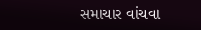સમાચાર વાંચવા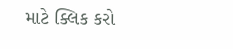માટે ક્લિક કરો